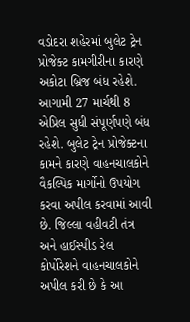વડોદરા શહેરમાં બુલેટ ટ્રેન પ્રોજેક્ટ કામગીરીના કારણે અકોટા બ્રિજ બંધ રહેશે. આગામી 27 માર્ચથી 8 એપ્રિલ સુધી સંપૂર્ણપણે બંધ રહેશે. બુલેટ ટ્રેન પ્રોજેક્ટના કામને કારણે વાહનચાલકોને વૈકલ્પિક માર્ગોનો ઉપયોગ કરવા અપીલ કરવામાં આવી છે. જિલ્લા વહીવટી તંત્ર અને હાઈસ્પીડ રેલ કોર્પોરેશને વાહનચાલકોને અપીલ કરી છે કે આ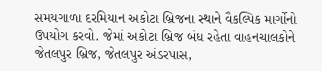સમયગાળા દરમિયાન અકોટા બ્રિજના સ્થાને વૈકલ્પિક માર્ગોનો ઉપયોગ કરવો. જેમાં અકોટા બ્રિજ બંધ રહેતા વાહનચાલકોને જેતલપુર બ્રિજ, જેતલપુર અંડરપાસ,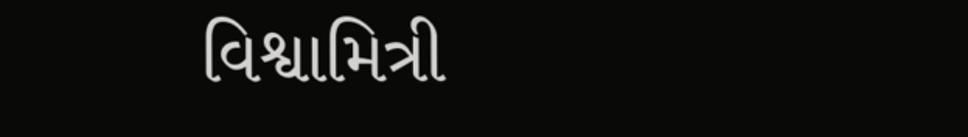વિશ્વામિત્રી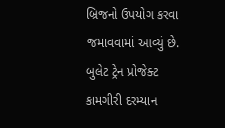બ્રિજનો ઉપયોગ કરવા જમાવવામાં આવ્યું છે.
બુલેટ ટ્રેન પ્રોજેક્ટ કામગીરી દરમ્યાન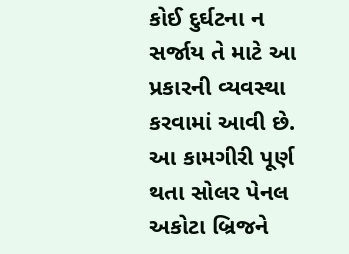કોઈ દુર્ઘટના ન સર્જાય તે માટે આ પ્રકારની વ્યવસ્થા કરવામાં આવી છે. આ કામગીરી પૂર્ણ થતા સોલર પેનલ અકોટા બ્રિજને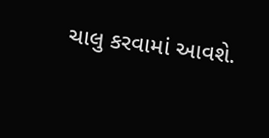ચાલુ કરવામાં આવશે.